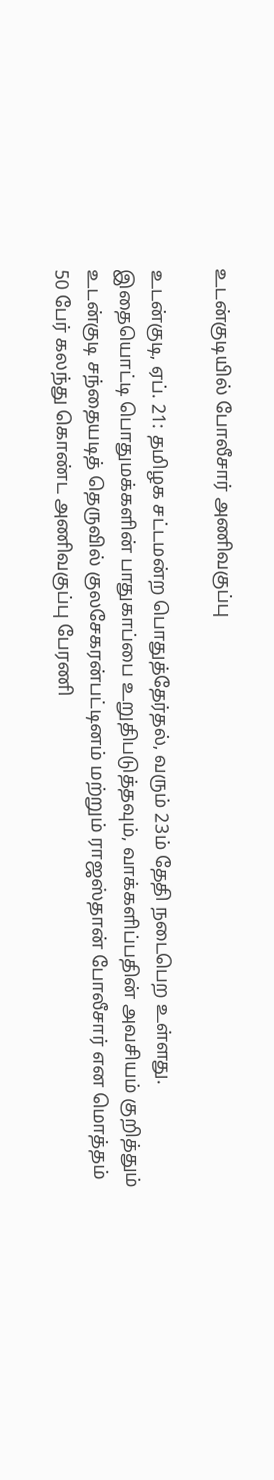உடன்குடியில் போலீசார் அணிவகுப்பு

உடன்குடி, ஏப். 21: தமிழக சட்டமன்ற பொதுத்தேர்தல், வரும் 23ம் தேதி நடைபெற உள்ளது. இதையொட்டி பொதுமக்களின் பாதுகாப்பை உறுதிபடுத்தவும், வாக்களிப்பதின் அவசியம் குறித்தும் உடன்குடி சந்தையடித் தெருவில் குலசேகரன்பட்டினம் மற்றும் ராஜஸ்தான் போலீசார் என மொத்தம் 50 பேர் கலந்து கொண்ட அணிவகுப்பு பேரணி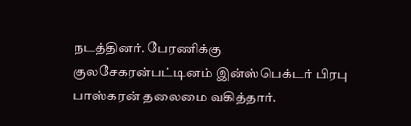நடத்தினர். பேரணிக்கு குலசேகரன்பட்டினம் இன்ஸ்பெக்டர் பிரபு பாஸ்கரன் தலைமை வகித்தார்.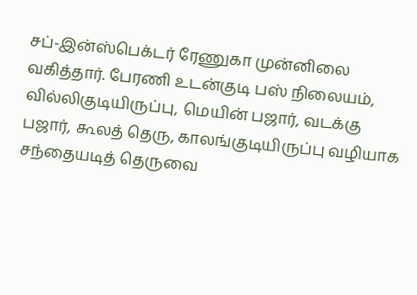சப்-இன்ஸ்பெக்டர் ரேணுகா முன்னிலை வகித்தார். பேரணி உடன்குடி பஸ் நிலையம், வில்லிகுடியிருப்பு, மெயின் பஜார், வடக்கு பஜார், கூலத் தெரு, காலங்குடியிருப்பு வழியாக சந்தையடித் தெருவை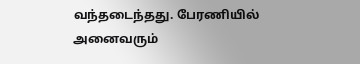வந்தடைந்தது. பேரணியில் அனைவரும்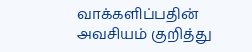வாக்களிப்பதின் அவசியம் குறித்து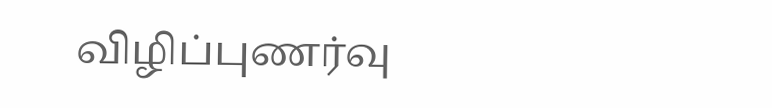விழிப்புணர்வு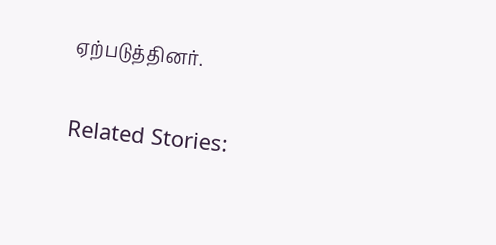ஏற்படுத்தினர்.

Related Stories: